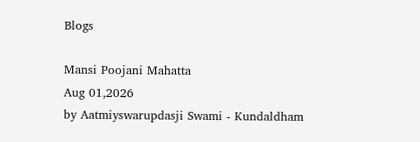Blogs

Mansi Poojani Mahatta
Aug 01,2026
by Aatmiyswarupdasji Swami - Kundaldham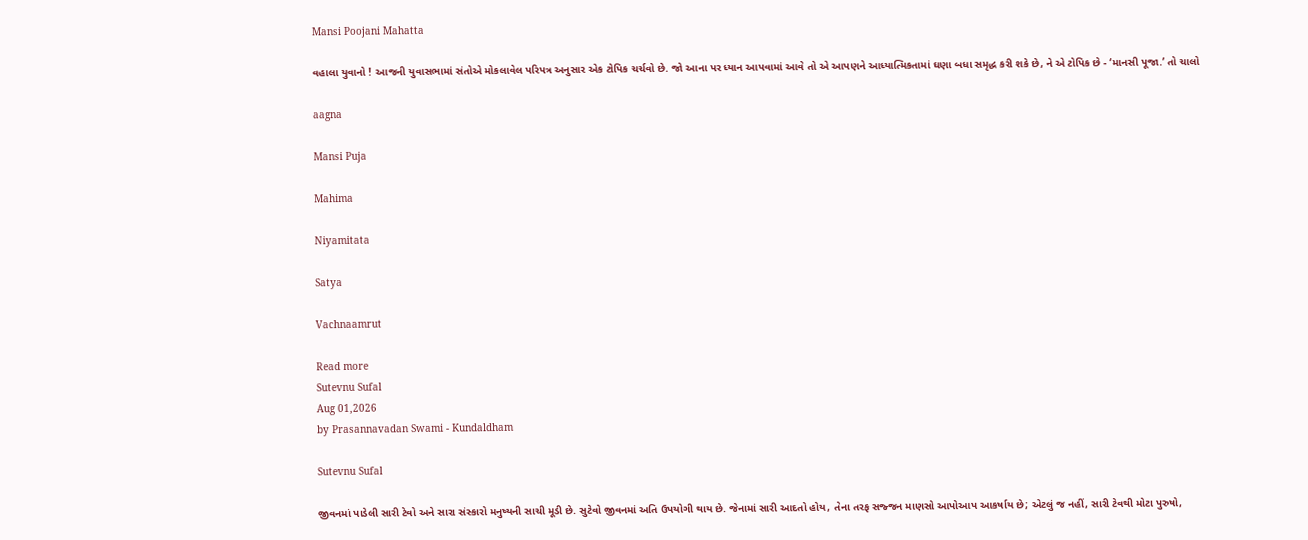Mansi Poojani Mahatta

વહાલા યુવાનો ! આજની યુવાસભામાં સંતોએ મોકલાવેલ પરિપત્ર અનુસાર એક ટોપિક ચર્ચવો છે. જો આના પર ધ્યાન આપવામાં આવે તો એ આપણને આધ્યાત્મિકતામાં ઘણા બધા સમૃદ્ધ કરી શકે છે, ને એ ટોપિક છે - ‘માનસી પૂજા.’ તો ચાલો

aagna

Mansi Puja

Mahima

Niyamitata

Satya

Vachnaamrut

Read more
Sutevnu Sufal
Aug 01,2026
by Prasannavadan Swami - Kundaldham

Sutevnu Sufal

જીવનમાં પાડેલી સારી ટેવો અને સારા સંસ્કારો મનુષ્યની સાચી મૂડી છે. સુટેવો જીવનમાં અતિ ઉપયોગી થાય છે. જેનામાં સારી આદતો હોય, તેના તરફ સજ્જન માણસો આપોઆપ આકર્ષાય છે; એટલું જ નહીં, સારી ટેવથી મોટા પુરુષો,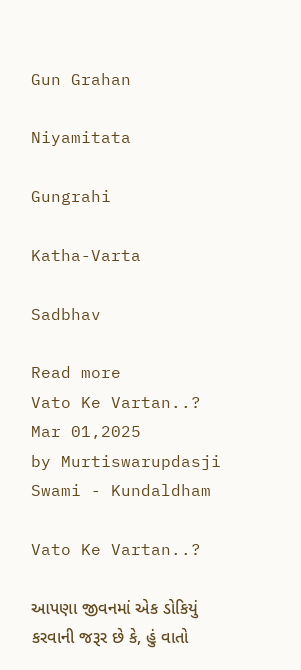Gun Grahan

Niyamitata

Gungrahi

Katha-Varta

Sadbhav

Read more
Vato Ke Vartan..?
Mar 01,2025
by Murtiswarupdasji Swami - Kundaldham

Vato Ke Vartan..?

આપણા જીવનમાં એક ડોકિયું કરવાની જરૂર છે કે, હું વાતો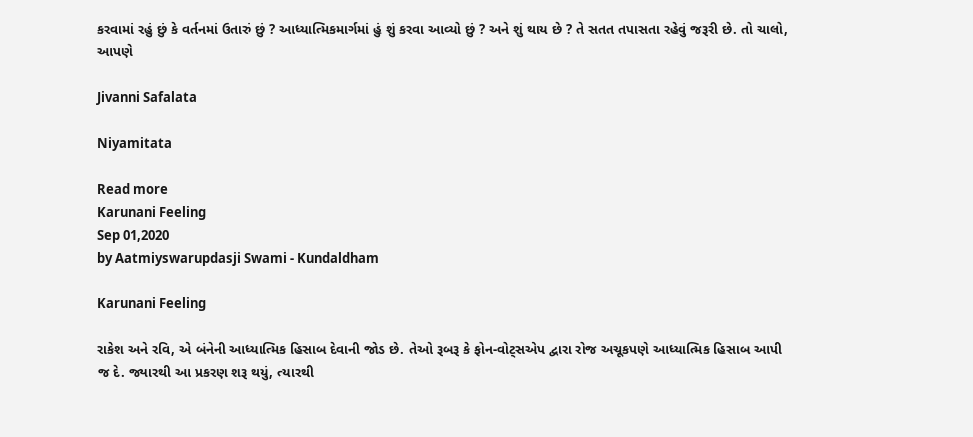કરવામાં રહું છું કે વર્તનમાં ઉતારું છું ? આધ્યાત્મિકમાર્ગમાં હું શું કરવા આવ્યો છું ? અને શું થાય છે ? તે સતત તપાસતા રહેવું જરૂરી છે. તો ચાલો, આપણે

Jivanni Safalata

Niyamitata

Read more
Karunani Feeling
Sep 01,2020
by Aatmiyswarupdasji Swami - Kundaldham

Karunani Feeling

રાકેશ અને રવિ, એ બંનેની આધ્યાત્મિક હિસાબ દેવાની જોડ છે. તેઓ રૂબરૂ કે ફોન-વોટ્સએપ દ્વારા રોજ અચૂકપણે આધ્યાત્મિક હિસાબ આપી જ દે. જ્યારથી આ પ્રકરણ શરૂ થયું, ત્યારથી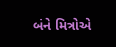બંને મિત્રોએ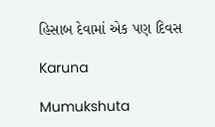હિસાબ દેવામાં એક પણ દિવસ

Karuna

Mumukshuta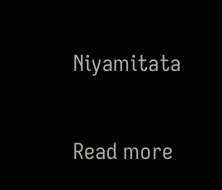Niyamitata

Read more